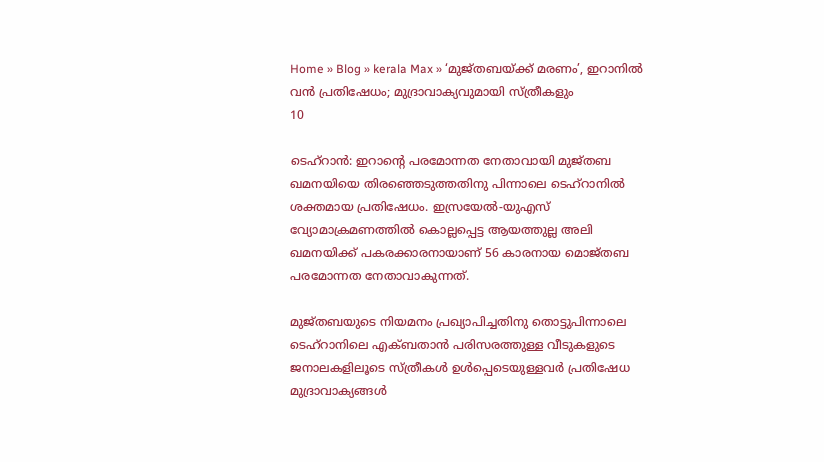Home » Blog » kerala Max » ‘മുജ്തബയ്ക്ക് മരണം’, ഇറാനിൽ വൻ പ്രതിഷേധം; മുദ്രാവാക്യവുമായി സ്ത്രീകളും
10

ടെഹ്റാൻ: ഇറാന്റെ പരമോന്നത നേതാവായി മുജ്തബ ഖമനയിയെ തിരഞ്ഞെടുത്തതിനു പിന്നാലെ ടെഹ്‌റാനിൽ ശക്തമായ പ്രതിഷേധം. ഇസ്രയേൽ-യുഎസ് വ്യോമാക്രമണത്തിൽ കൊല്ലപ്പെട്ട ആയത്തുല്ല അലി ഖമനയിക്ക് പകരക്കാരനായാണ് 56 കാരനായ മൊജ്തബ പരമോന്നത നേതാവാകുന്നത്.

മുജ്തബയുടെ നിയമനം പ്രഖ്യാപിച്ചതിനു തൊട്ടുപിന്നാലെ ടെഹ്‌റാനിലെ എക്ബതാൻ പരിസരത്തുള്ള വീടുകളുടെ ജനാലകളിലൂടെ സ്ത്രീകൾ ഉൾപ്പെടെയുള്ളവർ പ്രതിഷേധ മുദ്രാവാക്യങ്ങൾ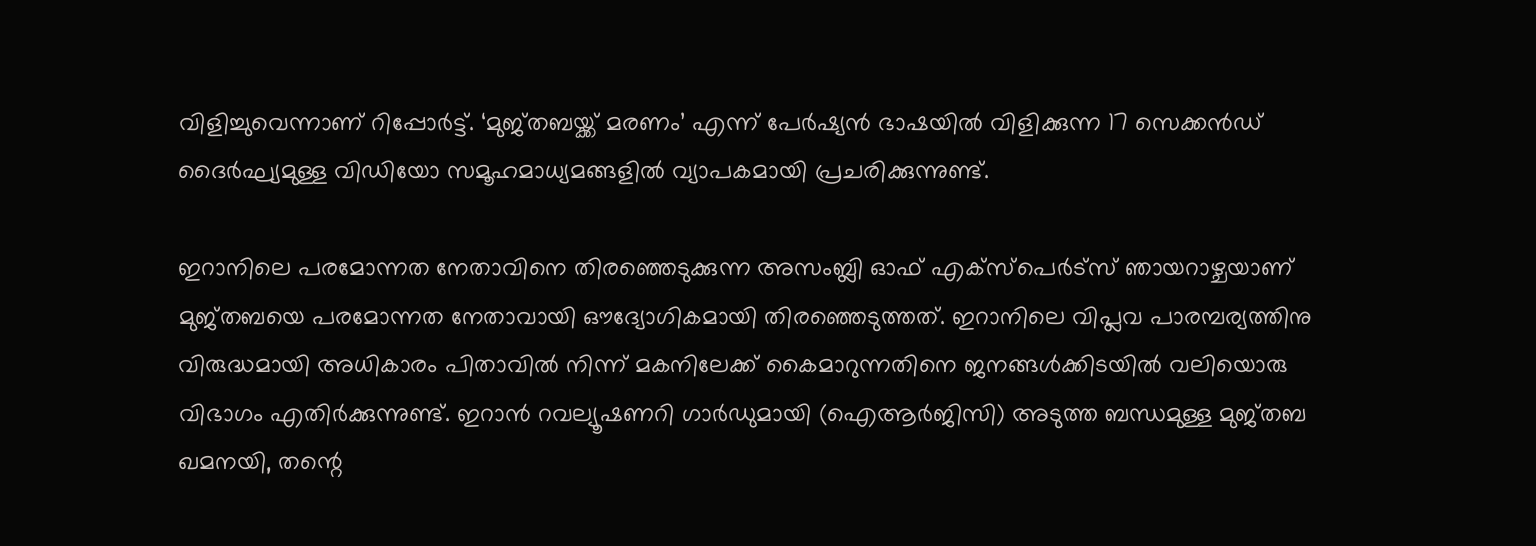വിളിച്ചുവെന്നാണ് റിപ്പോർട്ട്. ‘മുജ്തബയ്ക്ക് മരണം’ എന്ന് പേർഷ്യൻ ഭാഷയിൽ വിളിക്കുന്ന 17 സെക്കൻഡ് ദൈർഘ്യമുള്ള വിഡിയോ സമൂഹമാധ്യമങ്ങളിൽ വ്യാപകമായി പ്രചരിക്കുന്നുണ്ട്.

ഇറാനിലെ പരമോന്നത നേതാവിനെ തിരഞ്ഞെടുക്കുന്ന അസംബ്ലി ഓഫ് എക്സ്പെർട്സ് ഞായറാഴ്ചയാണ് മുജ്തബയെ പരമോന്നത നേതാവായി ഔദ്യോഗികമായി തിരഞ്ഞെടുത്തത്. ഇറാനിലെ വിപ്ലവ പാരമ്പര്യത്തിനു വിരുദ്ധമായി അധികാരം പിതാവിൽ നിന്ന് മകനിലേക്ക് കൈമാറുന്നതിനെ ജനങ്ങൾക്കിടയിൽ വലിയൊരു വിഭാഗം എതിർക്കുന്നുണ്ട്. ഇറാൻ റവല്യൂഷണറി ഗാർഡുമായി (ഐആർജിസി) അടുത്ത ബന്ധമുള്ള മുജ്തബ ഖമനയി, തന്റെ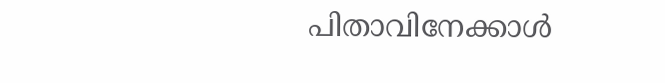പിതാവിനേക്കാൾ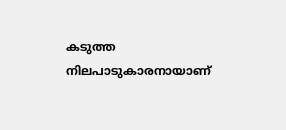കടുത്ത നിലപാടുകാരനായാണ്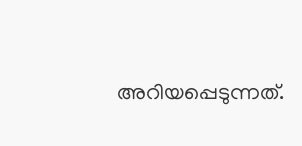അറിയപ്പെടുന്നത്.